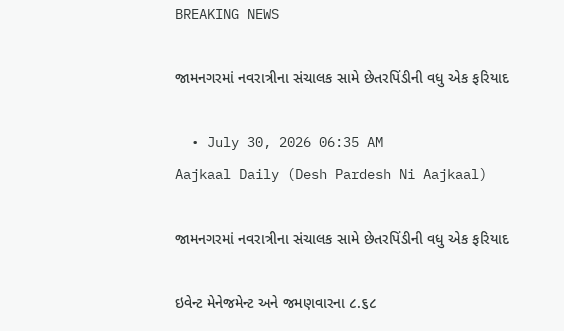BREAKING NEWS

જામનગરમાં નવરાત્રીના સંચાલક સામે છેતરપિંડીની વધુ એક ફરિયાદ

  • July 30, 2026 06:35 AM
Aajkaal Daily (Desh Pardesh Ni Aajkaal)

જામનગરમાં નવરાત્રીના સંચાલક સામે છેતરપિંડીની વધુ એક ફરિયાદ

ઇવેન્ટ મેનેજમેન્ટ અને જમણવારના ૮.૬૮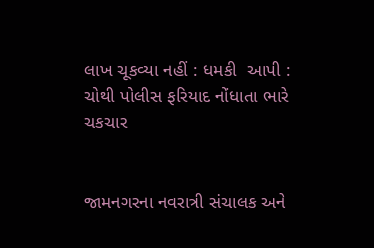લાખ ચૂકવ્યા નહીં : ધમકી  આપી : ચોથી પોલીસ ફરિયાદ નોંધાતા ભારે ચકચાર


જામનગરના નવરાત્રી સંચાલક અને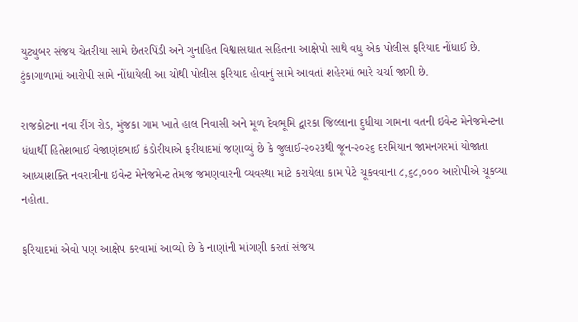યુટ્યુબર સંજય ચેતરીયા સામે છેતરપિંડી અને ગુનાહિત વિશ્વાસઘાત સહિતના આક્ષેપો સાથે વધુ એક પોલીસ ફરિયાદ નોંધાઈ છે. ટુંકાગાળામાં આરોપી સામે નોંધાયેલી આ ચોથી પોલીસ ફરિયાદ હોવાનું સામે આવતાં શહેરમાં ભારે ચર્ચા જાગી છે.

રાજકોટના નવા રીંગ રોડ, મુંજકા ગામ ખાતે હાલ નિવાસી અને મૂળ દેવભૂમિ દ્વારકા જિલ્લાના દુધીયા ગામના વતની ઇવેન્ટ મેનેજમેન્ટના ધંધાર્થી હિતેશભાઈ વેજાણંદભાઈ કંડોરીયાએ ફરીયાદમાં જણાવ્યું છે કે જુલાઈ-૨૦૨૩થી જૂન-૨૦૨૬ દરમિયાન જામનગરમાં યોજાતા આધ્યાશક્તિ નવરાત્રીના ઇવેન્ટ મેનેજમેન્ટ તેમજ જમણવારની વ્યવસ્થા માટે કરાયેલા કામ પેટે ચૂકવવાના ૮,૬૮,૦૦૦ આરોપીએ ચૂકવ્યા નહોતા.

ફરિયાદમાં એવો પણ આક્ષેપ કરવામાં આવ્યો છે કે નાણાંની માંગણી કરતાં સંજય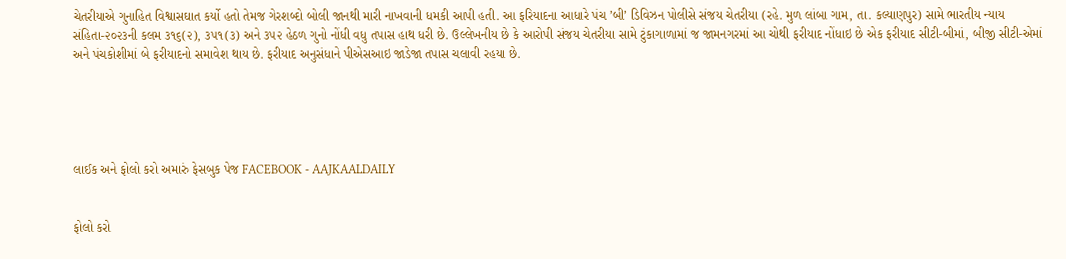ચેતરીયાએ ગુનાહિત વિશ્વાસઘાત કર્યો હતો તેમજ ગેરશબ્દો બોલી જાનથી મારી નાખવાની ધમકી આપી હતી. આ ફરિયાદના આધારે પંચ ’બી’ ડિવિઝન પોલીસે સંજય ચેતરીયા (રહે. મુળ લાંબા ગામ, તા. કલ્યાણપુર) સામે ભારતીય ન્યાય સંહિતા-૨૦૨૩ની કલમ ૩૧૬(૨), ૩૫૧(૩) અને ૩૫૨ હેઠળ ગુનો નોંધી વધુ તપાસ હાથ ધરી છે. ઉલ્લેખનીય છે કે આરોપી સંજય ચેતરીયા સામે ટુંકાગાળામાં જ જામનગરમાં આ ચોથી ફરીયાદ નોંધાઇ છે એક ફરીયાદ સીટી-બીમાં, બીજી સીટી-એમાં અને પંચકોશીમાં બે ફરીયાદનો સમાવેશ થાય છે. ફરીયાદ અનુસંધાને પીએસઆઇ જાડેજા તપાસ ચલાવી રહયા છે.





લાઈક અને ફોલો કરો અમારું ફેસબુક પેજ FACEBOOK - AAJKAALDAILY


ફોલો કરો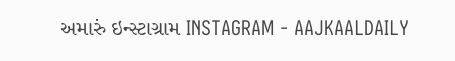અમારું ઇન્સ્ટાગ્રામ INSTAGRAM - AAJKAALDAILY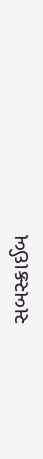સબસ્ક્રાઈબ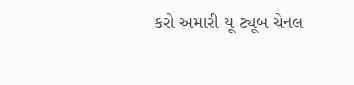કરો અમારી યૂ ટ્યૂબ ચેનલ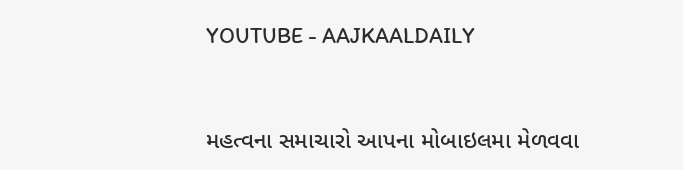YOUTUBE - AAJKAALDAILY


મહત્વના સમાચારો આપના મોબાઇલમા મેળવવા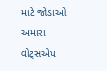માટે જોડાઓ અમારા વોટ્સએપ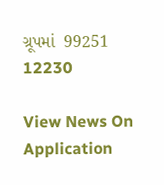ગ્રૂપમાં  99251 12230

View News On Application